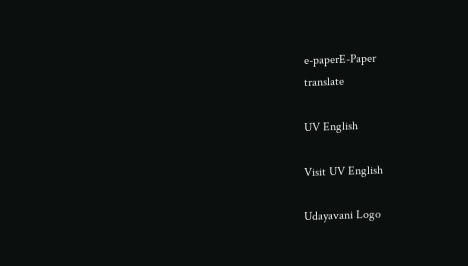e-paperE-Paper
translate

UV English

Visit UV English

Udayavani Logo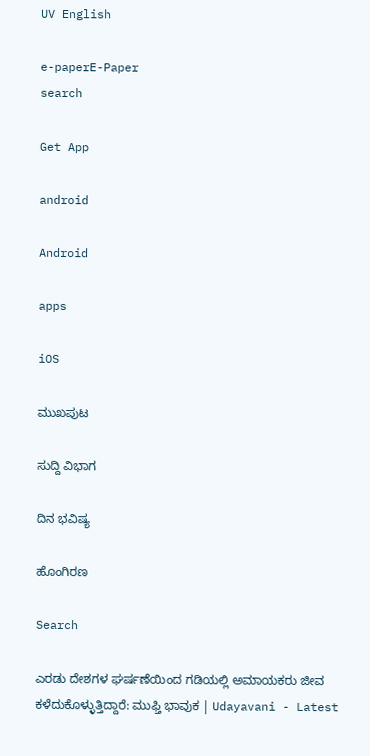UV English

e-paperE-Paper
search

Get App

android

Android

apps

iOS

ಮುಖಪುಟ

ಸುದ್ದಿ ವಿಭಾಗ

ದಿನ ಭವಿಷ್ಯ

ಹೊಂಗಿರಣ

Search

ಎರಡು ದೇಶಗಳ ಘರ್ಷಣೆಯಿಂದ ಗಡಿಯಲ್ಲಿ ಅಮಾಯಕರು ಜೀವ ಕಳೆದುಕೊಳ್ಳುತ್ತಿದ್ದಾರೆ: ಮುಫ್ತಿ ಭಾವುಕ | Udayavani - Latest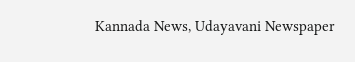Kannada News, Udayavani Newspaper